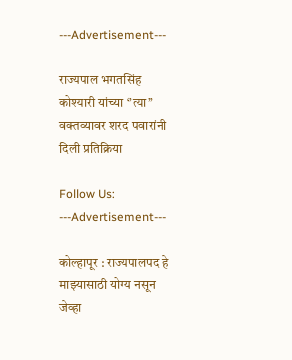---Advertisement---

राज्यपाल भगतसिंह कोश्यारी यांच्या ‘’त्या’’ वक्तव्यावर शरद पवारांनी दिली प्रतिक्रिया

Follow Us:
---Advertisement---

कोल्हापूर : राज्यपालपद हे माझ्यासाठी योग्य नसून जेव्हा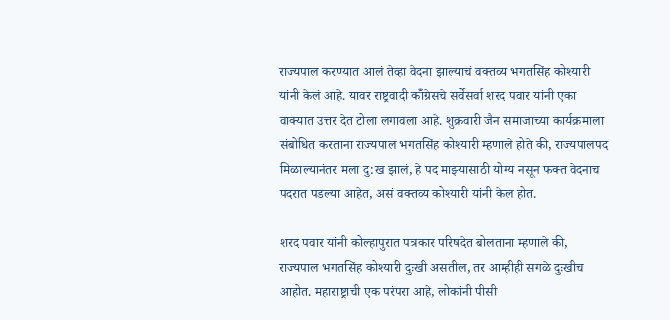राज्यपाल करण्यात आलं तेव्हा वेदना झाल्याचं वक्तव्य भगतसिंह कोश्यारी यांनी केलं आहे. यावर राष्ट्रवादी कॉँग्रेसचे सर्वेसर्वा शरद पवार यांनी एका वाक्यात उत्तर देत टोला लगावला आहे. शुक्रवारी जैन समाजाच्या कार्यक्रमाला संबोधित करताना राज्यपाल भगतसिंह कोश्यारी म्हणाले होते की, राज्यपालपद मिळाल्यानंतर मला दु:ख झालं, हे पद माझ्यासाठी योग्य नसून फक्त वेदनाच पदरात पडल्या आहेत, असं वक्तव्य कोश्यारी यांनी केल होत.

शरद पवार यांनी कोल्हापुरात पत्रकार परिषदेत बोलताना म्हणाले की, राज्यपाल भगतसिंह कोश्यारी दुःखी असतील, तर आम्हीही सगळे दुःखीच आहोत. महाराष्ट्राची एक परंपरा आहे, लोकांनी पीसी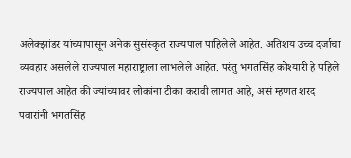अलेक्झांडर यांच्यापासून अनेक सुसंस्कृत राज्यपाल पाहिलेले आहेत. अतिशय उच्च दर्जाचा व्यवहार असलेले राज्यपाल महाराष्ट्राला लाभलेले आहेत. परंतु भगतसिंह कोश्यारी हे पहिले राज्यपाल आहेत की ज्यांच्यावर लोकांना टीका करावी लागत आहे, असं म्हणत शरद पवारांनी भगतसिंह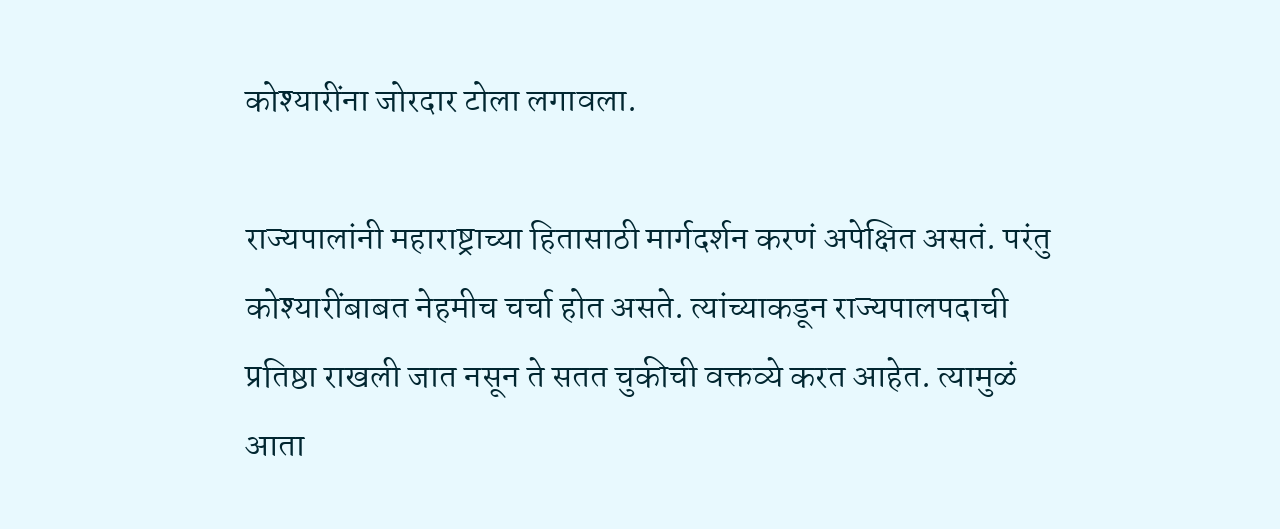कोश्यारींना जोरदार टोला लगावला.

राज्यपालांनी महाराष्ट्राच्या हितासाठी मार्गदर्शन करणं अपेक्षित असतं. परंतु कोश्यारींबाबत नेहमीच चर्चा होत असते. त्यांच्याकडून राज्यपालपदाची प्रतिष्ठा राखली जात नसून ते सतत चुकीची वक्तव्ये करत आहेत. त्यामुळं आता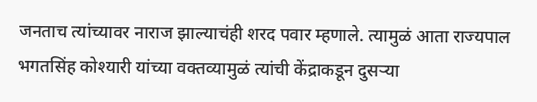जनताच त्यांच्यावर नाराज झाल्याचंही शरद पवार म्हणाले. त्यामुळं आता राज्यपाल भगतसिंह कोश्यारी यांच्या वक्तव्यामुळं त्यांची केंद्राकडून दुसऱ्या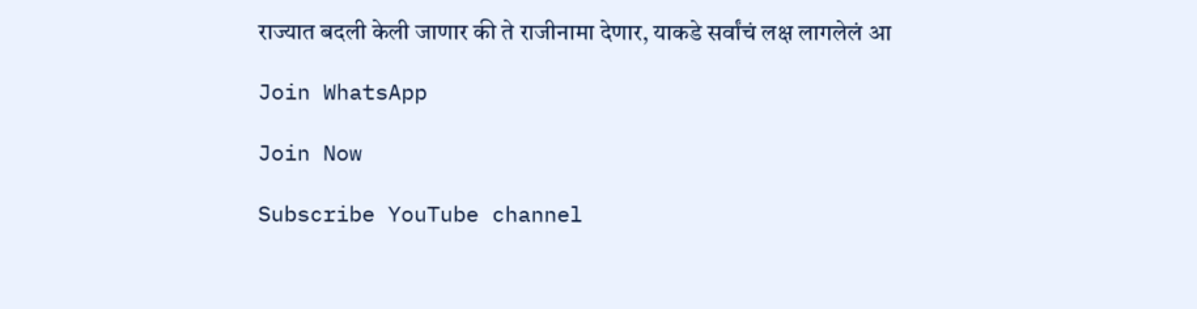राज्यात बदली केली जाणार की ते राजीनामा देणार, याकडे सर्वांचं लक्ष लागलेलं आ

Join WhatsApp

Join Now

Subscribe YouTube channel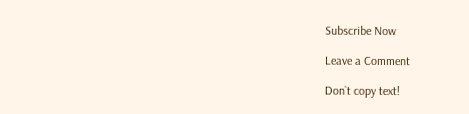Subscribe Now

Leave a Comment

Don`t copy text!